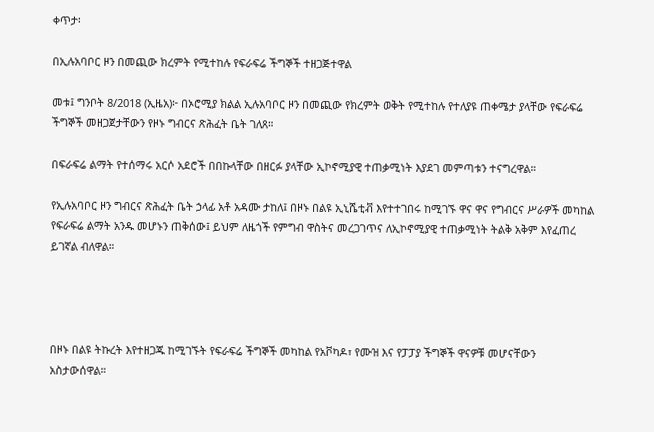ቀጥታ፡

በኢሉአባቦር ዞን በመጪው ክረምት የሚተከሉ የፍራፍሬ ችግኞች ተዘጋጅተዋል

መቱ፤ ግንቦት 8/2018 (ኢዜአ)፦ በኦሮሚያ ክልል ኢሉአባቦር ዞን በመጪው የክረምት ወቅት የሚተከሉ የተለያዩ ጠቀሜታ ያላቸው የፍራፍሬ ችግኞች መዘጋጀታቸውን የዞኑ ግብርና ጽሕፈት ቤት ገለጸ።

በፍራፍሬ ልማት የተሰማሩ አርሶ አደሮች በበኩላቸው በዘርፉ ያላቸው ኢኮኖሚያዊ ተጠቃሚነት እያደገ መምጣቱን ተናግረዋል።

የኢሉአባቦር ዞን ግብርና ጽሕፈት ቤት ኃላፊ አቶ አዳሙ ታከለ፤ በዞኑ በልዩ ኢኒሼቲቭ እየተተገበሩ ከሚገኙ ዋና ዋና የግብርና ሥራዎች መካከል የፍራፍሬ ልማት አንዱ መሆኑን ጠቅሰው፤ ይህም ለዜጎች የምግብ ዋስትና መረጋገጥና ለኢኮኖሚያዊ ተጠቃሚነት ትልቅ አቅም እየፈጠረ ይገኛል ብለዋል።




በዞኑ በልዩ ትኩረት እየተዘጋጁ ከሚገኙት የፍራፍሬ ችግኞች መካከል የአቮካዶ፣ የሙዝ እና የፓፓያ ችግኞች ዋናዎቹ መሆናቸውን አስታውሰዋል።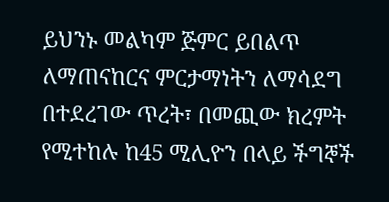ይህንኑ መልካም ጅምር ይበልጥ ለማጠናከርና ምርታማነትን ለማሳደግ በተደረገው ጥረት፣ በመጪው ክረምት የሚተከሉ ከ45 ሚሊዮን በላይ ችግኞች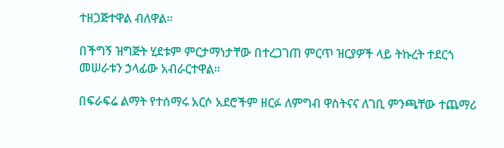ተዘጋጅተዋል ብለዋል።

በችግኝ ዝግጅት ሂደቱም ምርታማነታቸው በተረጋገጠ ምርጥ ዝርያዎች ላይ ትኩረት ተደርጎ መሠራቱን ኃላፊው አብራርተዋል።

በፍራፍሬ ልማት የተሰማሩ አርሶ አደሮችም ዘርፉ ለምግብ ዋስትናና ለገቢ ምንጫቸው ተጨማሪ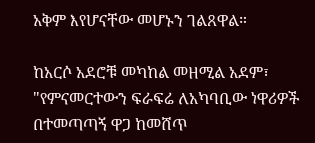አቅም እየሆናቸው መሆኑን ገልጸዋል።

ከአርሶ አደሮቹ መካከል መዘሚል አደም፣ "የምናመርተውን ፍራፍሬ ለአካባቢው ነዋሪዎች በተመጣጣኝ ዋጋ ከመሸጥ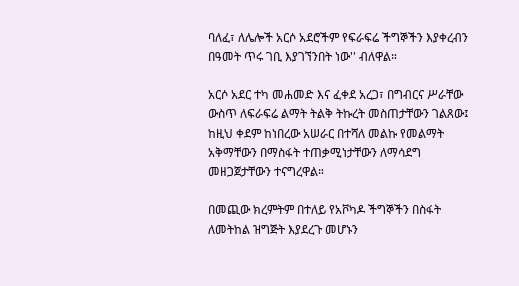ባለፈ፣ ለሌሎች አርሶ አደሮችም የፍራፍሬ ችግኞችን እያቀረብን በዓመት ጥሩ ገቢ እያገኘንበት ነው'' ብለዋል።

አርሶ አደር ተካ መሐመድ እና ፈቀደ አረጋ፣ በግብርና ሥራቸው ውስጥ ለፍራፍሬ ልማት ትልቅ ትኩረት መስጠታቸውን ገልጸው፤ ከዚህ ቀደም ከነበረው አሠራር በተሻለ መልኩ የመልማት አቅማቸውን በማስፋት ተጠቃሚነታቸውን ለማሳደግ መዘጋጀታቸውን ተናግረዋል።

በመጪው ክረምትም በተለይ የአቮካዶ ችግኞችን በስፋት ለመትከል ዝግጅት እያደረጉ መሆኑን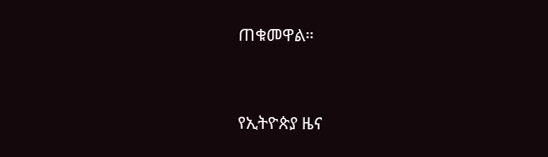ጠቁመዋል።



የኢትዮጵያ ዜና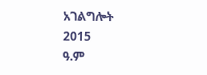አገልግሎት
2015
ዓ.ም